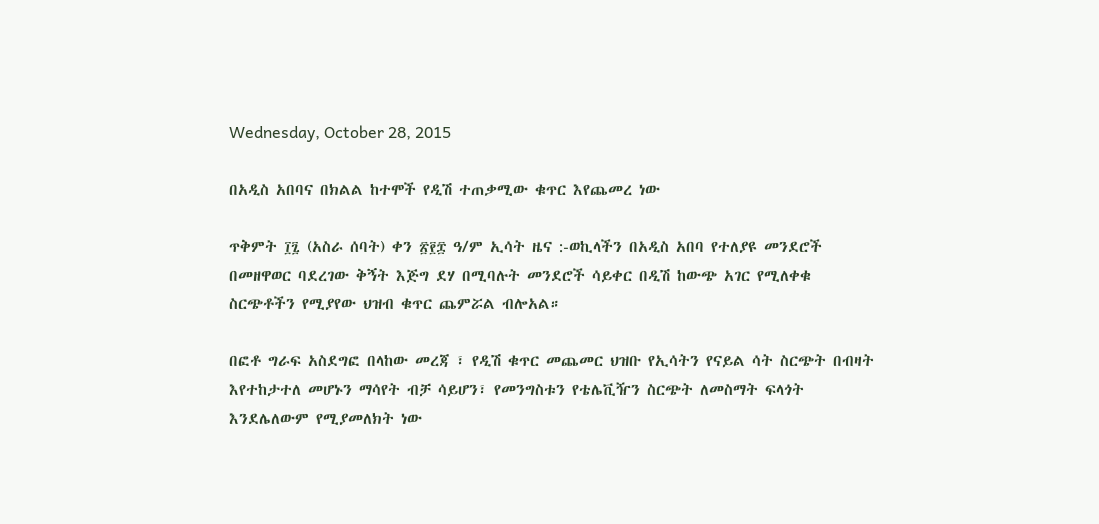Wednesday, October 28, 2015

በአዲስ አበባና በክልል ከተሞች የዲሽ ተጠቃሚው ቁጥር እየጨመረ ነው

ጥቅምት ፲፯ (አስራ ሰባት) ቀን ፳፻፰ ዓ/ም ኢሳት ዜና :-ወኪላችን በአዲስ አበባ የተለያዩ መንደሮች በመዘዋወር ባደረገው ቅኝት እጅግ ደሃ በሚባሉት መንደሮች ሳይቀር በዲሽ ከውጭ አገር የሚለቀቁ ስርጭቶችን የሚያየው ህዝብ ቁጥር ጨምሯል ብሎአል።

በፎቶ ግራፍ አስደግፎ በላከው መረጃ ፣ የዲሽ ቁጥር መጨመር ህዝቡ የኢሳትን የናይል ሳት ስርጭት በብዛት እየተከታተለ መሆኑን ማሳየት ብቻ ሳይሆን፣ የመንግስቱን የቴሌቪዥን ስርጭት ለመስማት ፍላጎት እንደሌለውም የሚያመለክት ነው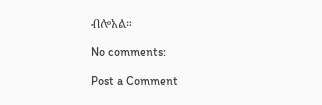ብሎአል።

No comments:

Post a Comment